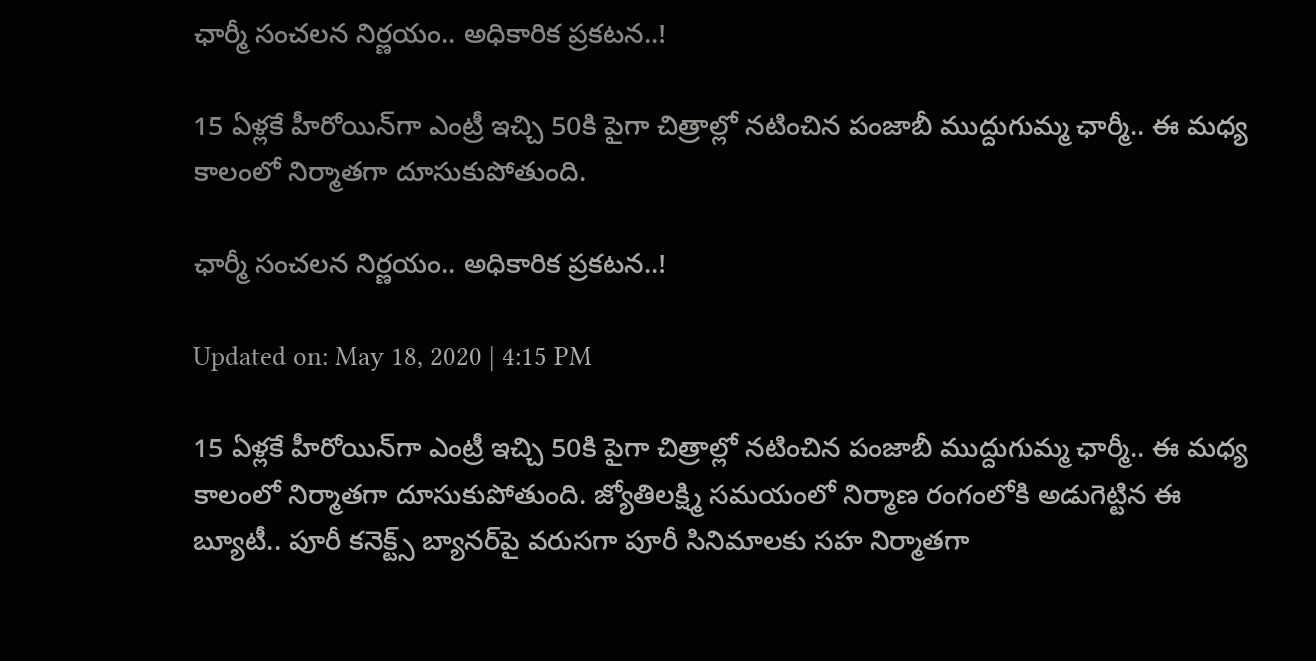ఛార్మీ సంచలన నిర్ణయం.. అధికారిక ప్రకటన..!

15 ఏళ్లకే హీరోయిన్‌గా ఎంట్రీ ఇచ్చి 50కి పైగా చిత్రాల్లో నటించిన పంజాబీ ముద్దుగుమ్మ ఛార్మీ.. ఈ మధ్య కాలంలో నిర్మాతగా దూసుకుపోతుంది.

ఛార్మీ సంచలన నిర్ణయం.. అధికారిక ప్రకటన..!

Updated on: May 18, 2020 | 4:15 PM

15 ఏళ్లకే హీరోయిన్‌గా ఎంట్రీ ఇచ్చి 50కి పైగా చిత్రాల్లో నటించిన పంజాబీ ముద్దుగుమ్మ ఛార్మీ.. ఈ మధ్య కాలంలో నిర్మాతగా దూసుకుపోతుంది. జ్యోతిలక్ష్మి సమయంలో నిర్మాణ రంగంలోకి అడుగెట్టిన ఈ బ్యూటీ.. పూరీ కనెక్ట్స్‌ బ్యానర్‌పై వరుసగా పూరీ సినిమాలకు సహ నిర్మాతగా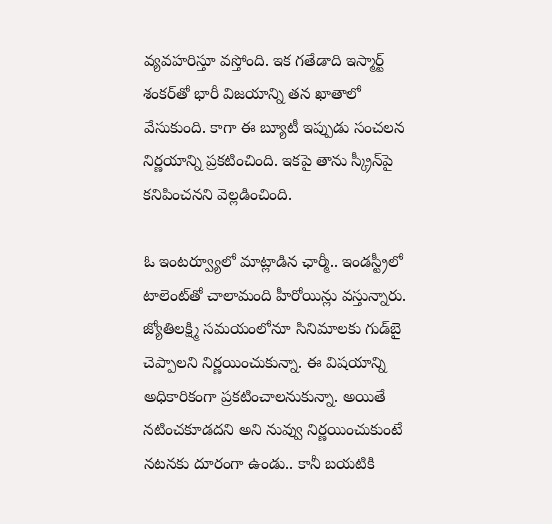వ్యవహరిస్తూ వస్తోంది. ఇక గతేడాది ఇస్మార్ట్ శంకర్‌తో భారీ విజయాన్ని తన ఖాతాలో వేసుకుంది. కాగా ఈ బ్యూటీ ఇప్పుడు సంచలన నిర్ణయాన్ని ప్రకటించింది. ఇకపై తాను స్క్రీన్‌పై కనిపించనని వెల్లడించింది.

ఓ ఇంటర్వ్యూలో మాట్లాడిన ఛార్మీ.. ఇండస్ట్రీలో టాలెంట్‌తో చాలామంది హీరోయిన్లు వస్తున్నారు. జ్యోతిలక్ష్మి సమయంలోనూ సినిమాలకు గుడ్‌బై చెప్పాలని నిర్ణయించుకున్నా. ఈ విషయాన్ని అధికారికంగా ప్రకటించాలనుకున్నా. అయితే నటించకూడదని అని నువ్వు నిర్ణయించుకుంటే నటనకు దూరంగా ఉండు.. కానీ బయటికి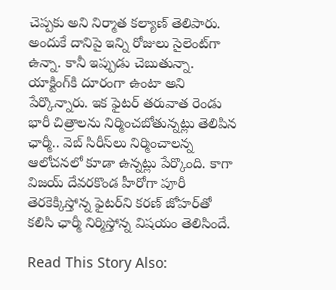చెప్పకు అని నిర్మాత కల్యాణ్‌ తెలిపారు. అందుకే దానిపై ఇన్ని రోజులు సైలెంట్‌గా ఉన్నా. కానీ ఇప్పుడు చెబుతున్నా. యాక్టింగ్‌కి దూరంగా ఉంటా అని పేర్కొన్నారు. ఇక ఫైటర్‌ తరువాత రెండు భారీ చిత్రాలను నిర్మించబోతున్నట్లు తెలిపిన ఛార్మీ.. వెబ్‌ సిరీస్‌లు నిర్మించాలన్న ఆలోచనలో కూడా ఉన్నట్లు పేర్కొంది. కాగా విజయ్‌ దేవరకొండ హీరోగా పూరీ తెరకెక్కిస్తోన్న ఫైటర్‌ని కరణ్‌ జోహర్‌తో కలిసి ఛార్మీ నిర్మిస్తోన్న విషయం తెలిసిందే.

Read This Story Also: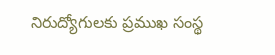నిరుద్యోగులకు ప్రముఖ సంస్థ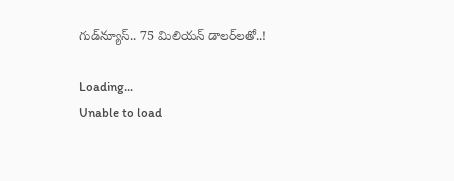గుడ్‌న్యూస్.. 75 మిలియన్‌ డాలర్‌లతో..!

Loading...
Unable to load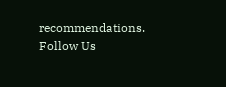recommendations.
Follow Us